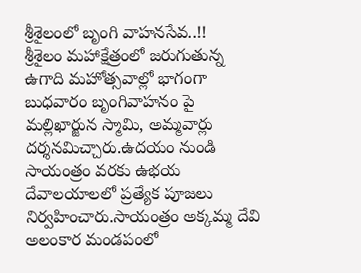శ్రీశైలంలో బృంగి వాహనసేవ..!!
శ్రీశైలం మహాక్షేత్రంలో జరుగుతున్న ఉగాది మహోత్సవాల్లో భాగంగా బుధవారం బృంగివాహనం పై మల్లిఖార్జున స్మామి, అమ్మవార్లు దర్శనమిచ్చారు.ఉదయం నుండి సాయంత్రం వరకు ఉభయ దేవాలయాలలో ప్రత్యేక పూజలు నిర్వహించారు.సాయంత్రం అక్కమ్మ దేవి అలంకార మండపంలో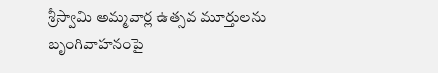శ్రీస్వామి అమ్మవార్ల ఉత్సవ మూర్తులను బృంగివాహనంపై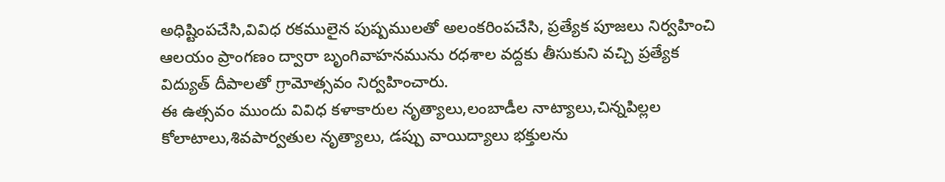అధిష్టింపచేసి,వివిధ రకములైన పుష్పములతో అలంకరింపచేసి, ప్రత్యేక పూజలు నిర్వహించి ఆలయం ప్రాంగణం ద్వారా బృంగివాహనమును రధశాల వద్దకు తీసుకుని వచ్చి ప్రత్యేక విద్యుత్ దీపాలతో గ్రామోత్సవం నిర్వహించారు.
ఈ ఉత్సవం ముందు వివిధ కళాకారుల నృత్యాలు,లంబాడీల నాట్యాలు,చిన్నపిల్లల కోలాటాలు,శివపార్వతుల నృత్యాలు, డప్పు వాయిద్యాలు భక్తులను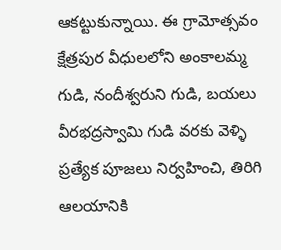ఆకట్టుకున్నాయి. ఈ గ్రామోత్సవం క్షేత్రపుర వీధులలోని అంకాలమ్మ గుడి, నందీశ్వరుని గుడి, బయలు వీరభద్రస్వామి గుడి వరకు వెళ్ళి ప్రత్యేక పూజలు నిర్వహించి, తిరిగి ఆలయానికి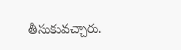తీసుకువచ్చారు.